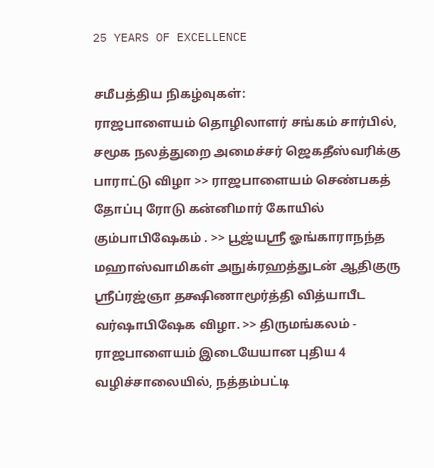25 YEARS OF EXCELLENCE

சமீபத்திய நிகழ்வுகள்:
ராஜபாளையம் தொழிலாளர் சங்கம் சார்பில், சமூக நலத்துறை அமைச்சர் ஜெகதீஸ்வரிக்கு பாராட்டு விழா >> ராஜபாளையம் செண்பகத் தோப்பு ரோடு கன்னிமார் கோயில் கும்பாபிஷேகம் . >> பூஜ்யஸ்ரீ ஓங்காராநந்த மஹாஸ்வாமிகள் அநுக்ரஹத்துடன் ஆதிகுரு ஸ்ரீப்ரஜ்ஞா தக்ஷிணாமூர்த்தி வித்யாபீட வர்ஷாபிஷேக விழா. >> திருமங்கலம் - ராஜபாளையம் இடையேயான புதிய 4 வழிச்சாலையில், நத்தம்பட்டி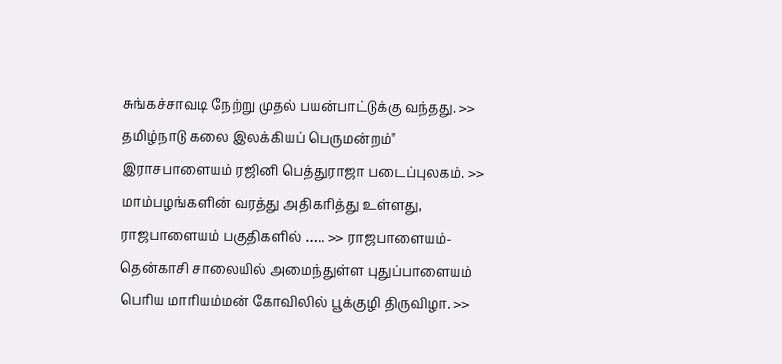சுங்கச்சாவடி நேற்று முதல் பயன்பாட்டுக்கு வந்தது. >> தமிழ்நாடு கலை இலக்கியப் பெருமன்றம்" இராசபாளையம் ரஜினி பெத்துராஜா படைப்புலகம். >> மாம்பழங்களின் வரத்து அதிகரித்து உள்ளது, ராஜபாளையம் பகுதிகளில் ….. >> ராஜபாளையம்-தென்காசி சாலையில் அமைந்துள்ள புதுப்பாளையம் பெரிய மாரியம்மன் கோவிலில் பூக்குழி திருவிழா. >>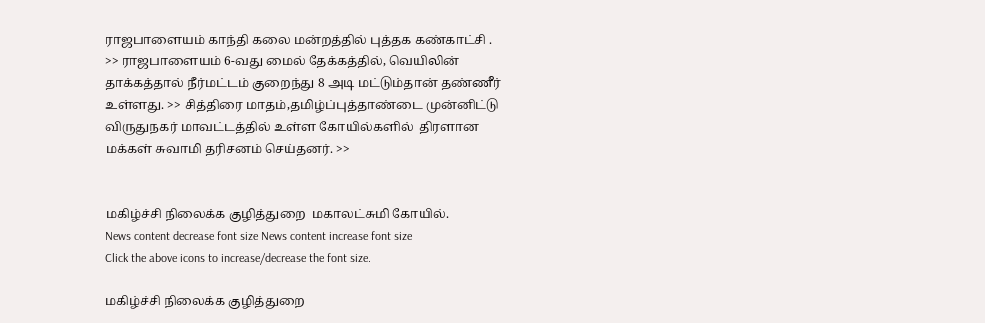ராஜபாளையம் காந்தி கலை மன்றத்தில் புத்தக கண்காட்சி . >> ராஜபாளையம் 6-வது மைல் தேக்கத்தில், வெயிலின் தாக்கத்தால் நீர்மட்டம் குறைந்து 8 அடி மட்டும்தான் தண்ணீர் உள்ளது. >> சித்திரை மாதம்,தமிழ்ப்புத்தாண்டை முன்னிட்டு விருதுநகர் மாவட்டத்தில் உள்ள கோயில்களில்  திரளான மக்கள் சுவாமி தரிசனம் செய்தனர். >>


மகிழ்ச்சி நிலைக்க குழித்துறை  மகாலட்சுமி கோயில்.
News content decrease font size News content increase font size
Click the above icons to increase/decrease the font size.

மகிழ்ச்சி நிலைக்க குழித்துறை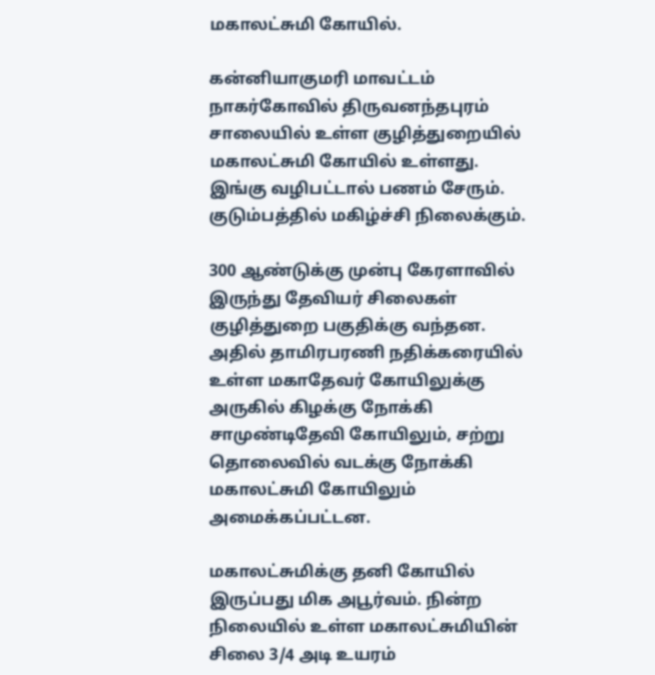மகாலட்சுமி கோயில்.

கன்னியாகுமரி மாவட்டம் நாகர்கோவில் திருவனந்தபுரம் சாலையில் உள்ள குழித்துறையில் மகாலட்சுமி கோயில் உள்ளது. இங்கு வழிபட்டால் பணம் சேரும். குடும்பத்தில் மகிழ்ச்சி நிலைக்கும்.

300 ஆண்டுக்கு முன்பு கேரளாவில் இருந்து தேவியர் சிலைகள் குழித்துறை பகுதிக்கு வந்தன. அதில் தாமிரபரணி நதிக்கரையில் உள்ள மகாதேவர் கோயிலுக்கு அருகில் கிழக்கு நோக்கி சாமுண்டிதேவி கோயிலும், சற்று தொலைவில் வடக்கு நோக்கி மகாலட்சுமி கோயிலும் அமைக்கப்பட்டன.

மகாலட்சுமிக்கு தனி கோயில் இருப்பது மிக அபூர்வம். நின்ற நிலையில் உள்ள மகாலட்சுமியின் சிலை 3/4 அடி உயரம்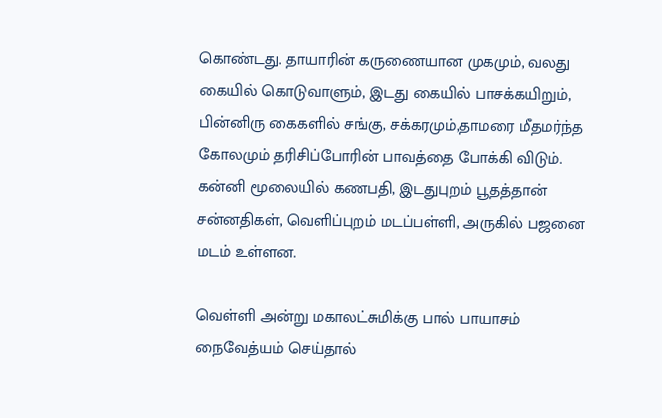கொண்டது. தாயாரின் கருணையான முகமும், வலது கையில் கொடுவாளும், இடது கையில் பாசக்கயிறும், பின்னிரு கைகளில் சங்கு, சக்கரமும்,தாமரை மீதமர்ந்த கோலமும் தரிசிப்போரின் பாவத்தை போக்கி விடும். கன்னி மூலையில் கணபதி, இடதுபுறம் பூதத்தான் சன்னதிகள், வெளிப்புறம் மடப்பள்ளி, அருகில் பஜனை மடம் உள்ளன.

வெள்ளி அன்று மகாலட்சுமிக்கு பால் பாயாசம் நைவேத்யம் செய்தால்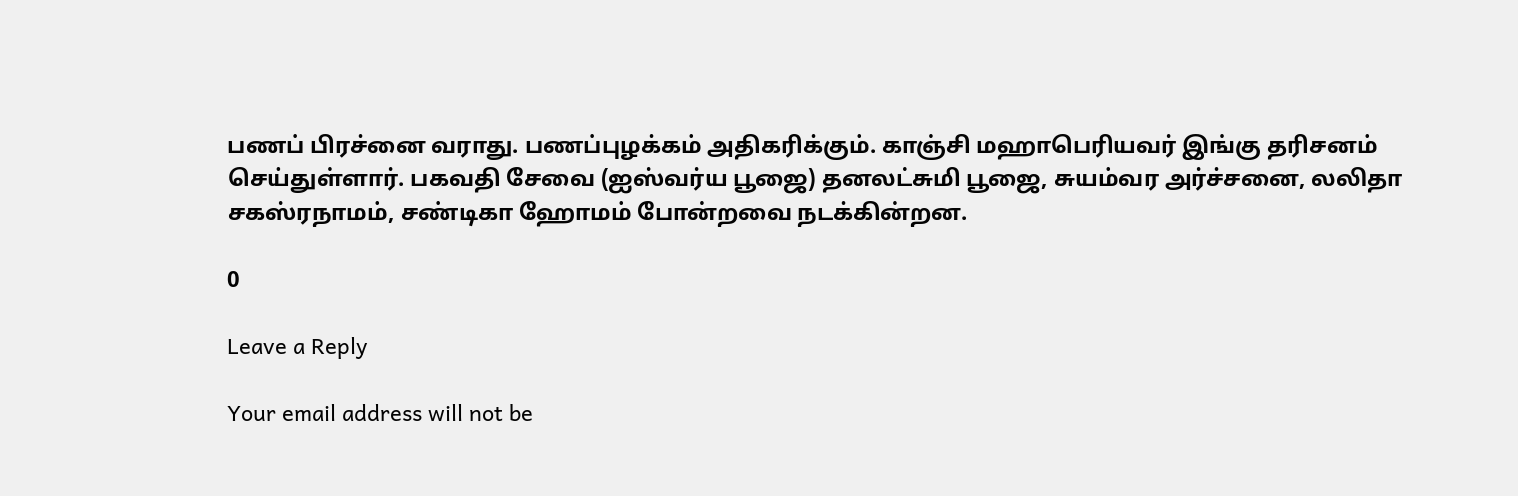பணப் பிரச்னை வராது. பணப்புழக்கம் அதிகரிக்கும். காஞ்சி மஹாபெரியவர் இங்கு தரிசனம் செய்துள்ளார். பகவதி சேவை (ஐஸ்வர்ய பூஜை) தனலட்சுமி பூஜை, சுயம்வர அர்ச்சனை, லலிதா சகஸ்ரநாமம், சண்டிகா ஹோமம் போன்றவை நடக்கின்றன.

0

Leave a Reply

Your email address will not be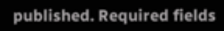published. Required fields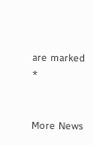are marked *


More News